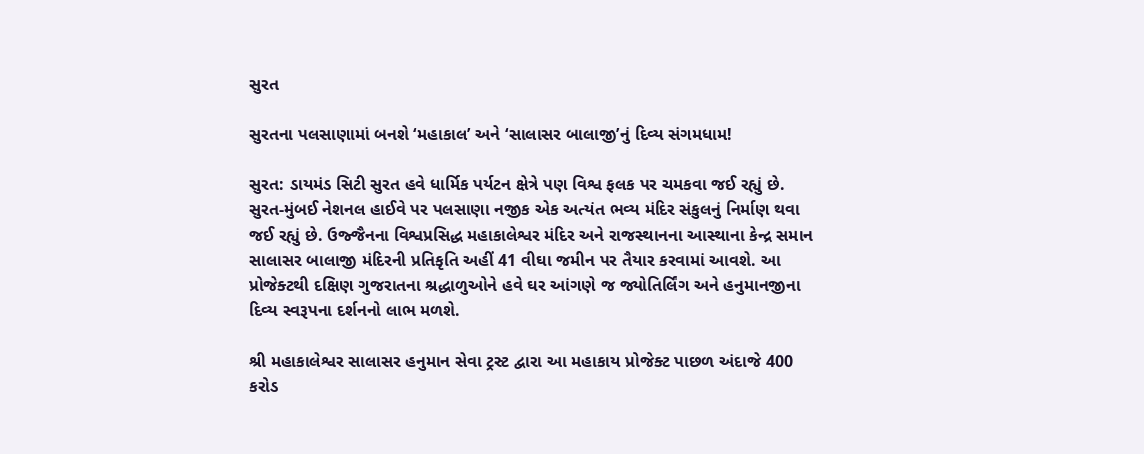સુરત

સુરતના પલસાણામાં બનશે ‘મહાકાલ’ અને ‘સાલાસર બાલાજી’નું દિવ્ય સંગમધામ!

સુરત: ડાયમંડ સિટી સુરત હવે ધાર્મિક પર્યટન ક્ષેત્રે પણ વિશ્વ ફલક પર ચમકવા જઈ રહ્યું છે. સુરત-મુંબઈ નેશનલ હાઈવે પર પલસાણા નજીક એક અત્યંત ભવ્ય મંદિર સંકુલનું નિર્માણ થવા જઈ રહ્યું છે. ઉજ્જૈનના વિશ્વપ્રસિદ્ધ મહાકાલેશ્વર મંદિર અને રાજસ્થાનના આસ્થાના કેન્દ્ર સમાન સાલાસર બાલાજી મંદિરની પ્રતિકૃતિ અહીં 41 વીઘા જમીન પર તૈયાર કરવામાં આવશે. આ પ્રોજેક્ટથી દક્ષિણ ગુજરાતના શ્રદ્ધાળુઓને હવે ઘર આંગણે જ જ્યોતિર્લિંગ અને હનુમાનજીના દિવ્ય સ્વરૂપના દર્શનનો લાભ મળશે.

શ્રી મહાકાલેશ્વર સાલાસર હનુમાન સેવા ટ્રસ્ટ દ્વારા આ મહાકાય પ્રોજેક્ટ પાછળ અંદાજે 400 કરોડ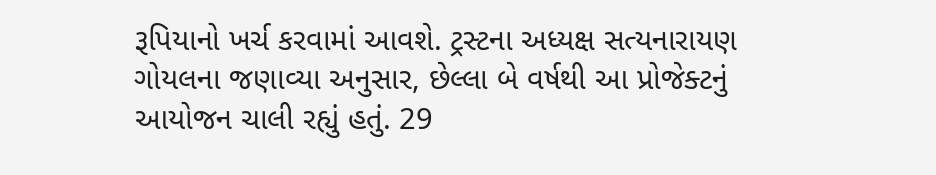રૂપિયાનો ખર્ચ કરવામાં આવશે. ટ્રસ્ટના અધ્યક્ષ સત્યનારાયણ ગોયલના જણાવ્યા અનુસાર, છેલ્લા બે વર્ષથી આ પ્રોજેક્ટનું આયોજન ચાલી રહ્યું હતું. 29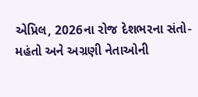એપ્રિલ, 2026ના રોજ દેશભરના સંતો-મહંતો અને અગ્રણી નેતાઓની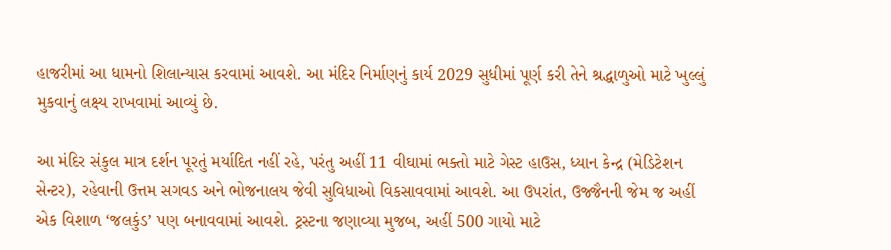હાજરીમાં આ ધામનો શિલાન્યાસ કરવામાં આવશે. આ મંદિર નિર્માણનું કાર્ય 2029 સુધીમાં પૂર્ણ કરી તેને શ્રદ્ધાળુઓ માટે ખુલ્લું મુકવાનું લક્ષ્ય રાખવામાં આવ્યું છે.

આ મંદિર સંકુલ માત્ર દર્શન પૂરતું મર્યાદિત નહીં રહે, પરંતુ અહીં 11 વીઘામાં ભક્તો માટે ગેસ્ટ હાઉસ, ધ્યાન કેન્દ્ર (મેડિટેશન સેન્ટર), રહેવાની ઉત્તમ સગવડ અને ભોજનાલય જેવી સુવિધાઓ વિકસાવવામાં આવશે. આ ઉપરાંત, ઉજ્જૈનની જેમ જ અહીં એક વિશાળ ‘જલકુંડ’ પણ બનાવવામાં આવશે. ટ્રસ્ટના જણાવ્યા મુજબ, અહીં 500 ગાયો માટે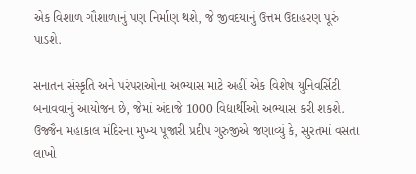એક વિશાળ ગૌશાળાનું પણ નિર્માણ થશે, જે જીવદયાનું ઉત્તમ ઉદાહરણ પૂરું પાડશે.

સનાતન સંસ્કૃતિ અને પરંપરાઓના અભ્યાસ માટે અહીં એક વિશેષ યુનિવર્સિટી બનાવવાનું આયોજન છે, જેમાં અંદાજે 1000 વિદ્યાર્થીઓ અભ્યાસ કરી શકશે. ઉજ્જૈન મહાકાલ મંદિરના મુખ્ય પૂજારી પ્રદીપ ગુરુજીએ જણાવ્યું કે, સુરતમાં વસતા લાખો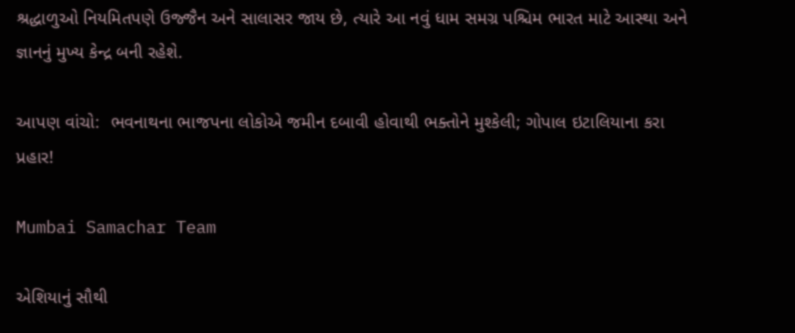શ્રદ્ધાળુઓ નિયમિતપણે ઉજ્જૈન અને સાલાસર જાય છે, ત્યારે આ નવું ધામ સમગ્ર પશ્ચિમ ભારત માટે આસ્થા અને જ્ઞાનનું મુખ્ય કેન્દ્ર બની રહેશે.

આપણ વાંચો:  ભવનાથના ભાજપના લોકોએ જમીન દબાવી હોવાથી ભક્તોને મુશ્કેલી; ગોપાલ ઇટાલિયાના કરા પ્રહાર!

Mumbai Samachar Team

એશિયાનું સૌથી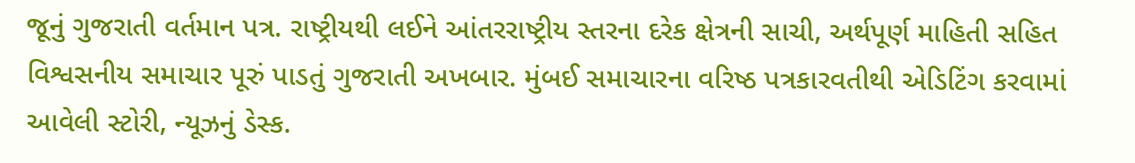જૂનું ગુજરાતી વર્તમાન પત્ર. રાષ્ટ્રીયથી લઈને આંતરરાષ્ટ્રીય સ્તરના દરેક ક્ષેત્રની સાચી, અર્થપૂર્ણ માહિતી સહિત વિશ્વસનીય સમાચાર પૂરું પાડતું ગુજરાતી અખબાર. મુંબઈ સમાચારના વરિષ્ઠ પત્રકારવતીથી એડિટિંગ કરવામાં આવેલી સ્ટોરી, ન્યૂઝનું ડેસ્ક.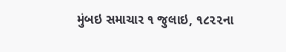મુંબઇ સમાચાર ૧ જુલાઇ, ૧૮૨૨ના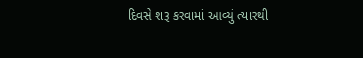દિવસે શરૂ કરવામાં આવ્યું ત્યારથી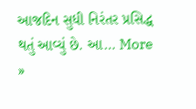આજદિન સુધી નિરંતર પ્રસિદ્ધ થતું આવ્યું છે. આ… More »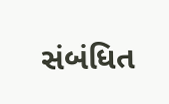સંબંધિત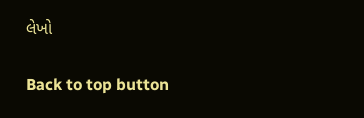લેખો

Back to top button